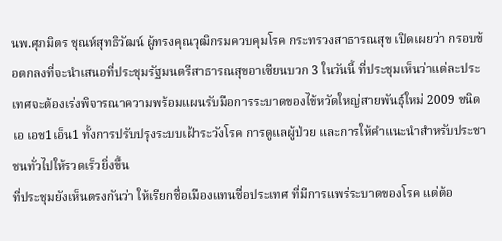นพ.ศุภมิตร ชุณห์สุทธิวัฒน์ ผู้ทรงคุณวุฒิกรมควบคุมโรค กระทรวงสาธารณสุข เปิดเผยว่า กรอบข้อตกลงที่จะนำเสนอที่ประชุมรัฐมนตรีสาธารณสุขอาเซียนบวก 3 ในวันนี้ ที่ประชุมเห็นว่าแต่ละประเทศจะต้องเร่งพิจารณาความพร้อมแผนรับมือการระบาดของไข้หวัดใหญ่สายพันธุ์ใหม่ 2009 ชนิด เอ เอช1เอ็น1 ทั้งการปรับปรุงระบบเฝ้าระวังโรค การดูแลผู้ป่วย และการให้คำแนะนำสำหรับประชาชนทั่วไปให้รวดเร็วยิ่งขึ้น
ที่ประชุมยังเห็นตรงกันว่า ให้เรียกชื่อเมืองแทนชื่อประเทศ ที่มีการแพร่ระบาดของโรค แต่ต้อ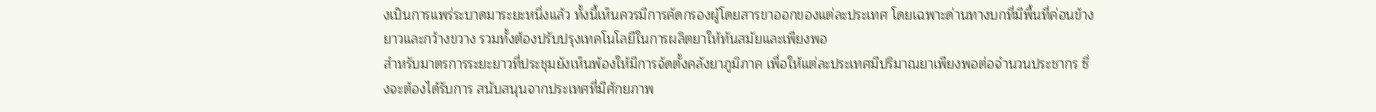งเป็นการแพร่ระบาดมาระยะหนึ่งแล้ว ทั้งนี้เห็นควรมีการคัดกรองผู้โดยสารขาออกของแต่ละประเทศ โดยเฉพาะด่านทางบกที่มีพื้นที่ค่อนข้างยาวและกว้างขวาง รวมทั้งต้องปรับปรุงเทคโนโลยีในการผลิตยาให้ทันสมัยและเพียงพอ
สำหรับมาตรการระยะยาวที่ประชุมยังเห็นพ้องให้มีการจัดตั้งคลังยาภูมิภาค เพื่อให้แต่ละประเทศมีปริมาณยาเพียงพอต่อจำนวนประชากร ซึ่งจะต้องได้รับการ สนับสนุนจากประเทศที่มีศักยภาพ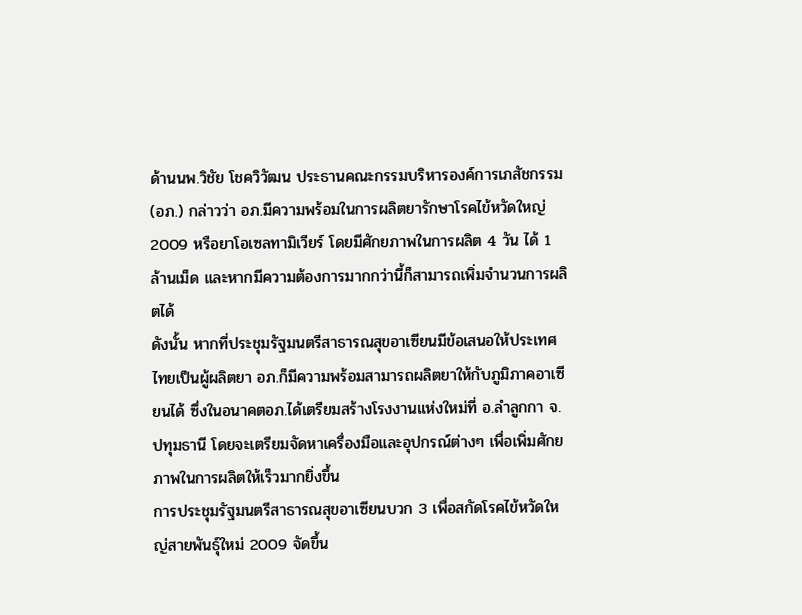ด้านนพ.วิชัย โชควิวัฒน ประธานคณะกรรมบริหารองค์การเภสัชกรรม (อภ.) กล่าวว่า อภ.มีความพร้อมในการผลิตยารักษาโรคไข้หวัดใหญ่ 2009 หรือยาโอเซลทามิเวียร์ โดยมีศักยภาพในการผลิต 4 วัน ได้ 1 ล้านเม็ด และหากมีความต้องการมากกว่านี้ก็สามารถเพิ่มจำนวนการผลิตได้
ดังนั้น หากที่ประชุมรัฐมนตรีสาธารณสุขอาเซียนมีข้อเสนอให้ประเทศไทยเป็นผู้ผลิตยา อภ.ก็มีความพร้อมสามารถผลิตยาให้กับภูมิภาคอาเซียนได้ ซึ่งในอนาคตอภ.ได้เตรียมสร้างโรงงานแห่งใหม่ที่ อ.ลำลูกกา จ.ปทุมธานี โดยจะเตรียมจัดหาเครื่องมือและอุปกรณ์ต่างๆ เพื่อเพิ่มศักยภาพในการผลิตให้เร็วมากยิ่งขึ้น
การประชุมรัฐมนตรีสาธารณสุขอาเซียนบวก 3 เพื่อสกัดโรคไข้หวัดใหญ่สายพันธุ์ใหม่ 2009 จัดขึ้น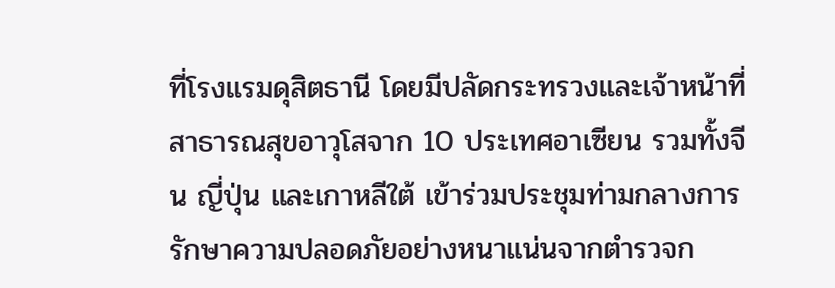ที่โรงแรมดุสิตธานี โดยมีปลัดกระทรวงและเจ้าหน้าที่สาธารณสุขอาวุโสจาก 10 ประเทศอาเซียน รวมทั้งจีน ญี่ปุ่น และเกาหลีใต้ เข้าร่วมประชุมท่ามกลางการรักษาความปลอดภัยอย่างหนาแน่นจากตำรวจก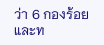ว่า 6 กองร้อย และท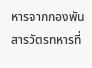หารจากกองพันสารวัตรทหารที่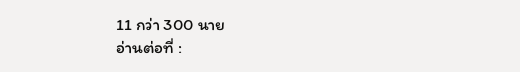11 กว่า 300 นาย
อ่านต่อที่ :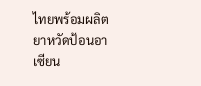ไทยพร้อมผลิตยาหวัดป้อนอาเซียน